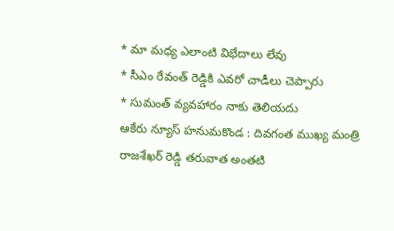* మా మధ్య ఎలాంటి విభేదాలు లేవు
* సీఎం రేవంత్ రెడ్డికి ఎవరో చాడీలు చెప్పారు
* సుమంత్ వ్యవహారం నాకు తెలియదు
ఆకేరు న్యూస్ హనుమకొండ : దివగంత ముఖ్య మంత్రి రాజశేఖర్ రెడ్డి తరువాత అంతటి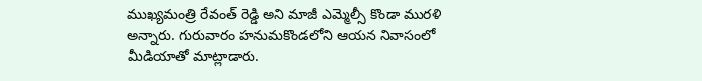ముఖ్యమంత్రి రేవంత్ రెడ్డి అని మాజీ ఎమ్మెల్సీ కొండా మురళి అన్నారు. గురువారం హనుమకొండలోని ఆయన నివాసంలో మీడియాతో మాట్లాడారు.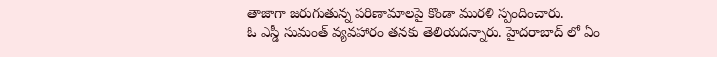తాజాగా జరుగుతున్న పరిణామాలపై కొండా మురళి స్పందించారు.
ఓ ఎస్డీ సుమంత్ వ్యవహారం తనకు తెలియదన్నారు. హైదరాబాద్ లో ఏం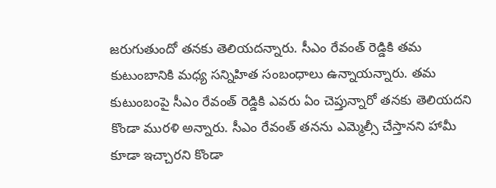జరుగుతుందో తనకు తెలియదన్నారు. సీఎం రేవంత్ రెడ్డికి తమ కుటుంబానికి మధ్య సన్నిహిత సంబంధాలు ఉన్నాయన్నారు. తమ కుటుంబంపై సీఎం రేవంత్ రెడ్డికి ఎవరు ఏం చెప్తున్నారో తనకు తెలియదని కొండా మురళి అన్నారు. సీఎం రేవంత్ తనను ఎమ్మెల్సీ చేస్తానని హామీ కూడా ఇచ్చారని కొండా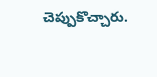చెప్పుకొచ్చారు.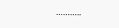………..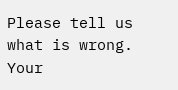Please tell us what is wrong. Your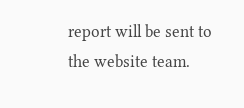report will be sent to the website team.